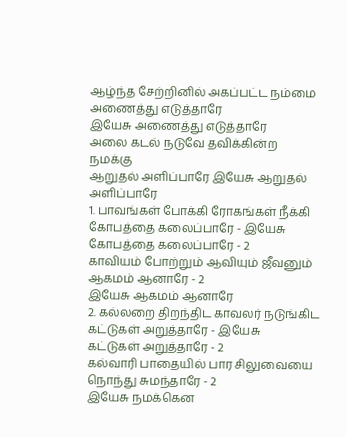ஆழ்ந்த சேற்றினில் அகப்பட்ட நம்மை
அணைத்து எடுத்தாரே
இயேசு அணைத்து எடுத்தாரே
அலை கடல் நடுவே தவிக்கின்ற
நமக்கு
ஆறுதல் அளிப்பாரே இயேசு ஆறுதல்
அளிப்பாரே
1. பாவங்கள் போக்கி ரோகங்கள் நீக்கி
கோபத்தை கலைப்பாரே - இயேசு
கோபத்தை கலைப்பாரே - 2
காவியம் போற்றும் ஆவியும் ஜீவனும்
ஆகமம் ஆனாரே - 2
இயேசு ஆகமம் ஆனாரே
2. கல்லறை திறந்திட காவலர் நடுங்கிட
கட்டுகள் அறுத்தாரே - இயேசு
கட்டுகள் அறுத்தாரே - 2
கல்வாரி பாதையில் பார சிலுவையை
நொந்து சுமந்தாரே - 2
இயேசு நமக்கென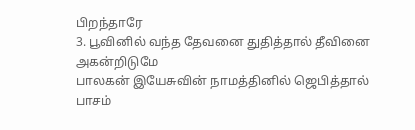பிறந்தாரே
3. பூவினில் வந்த தேவனை துதித்தால் தீவினை அகன்றிடுமே
பாலகன் இயேசுவின் நாமத்தினில் ஜெபித்தால்
பாசம்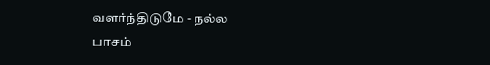வளர்ந்திடுமே - நல்ல
பாசம்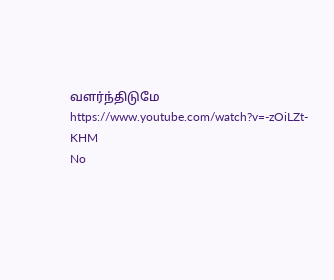வளர்ந்திடுமே
https://www.youtube.com/watch?v=-zOiLZt-KHM
No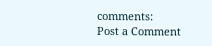comments:
Post a Comment